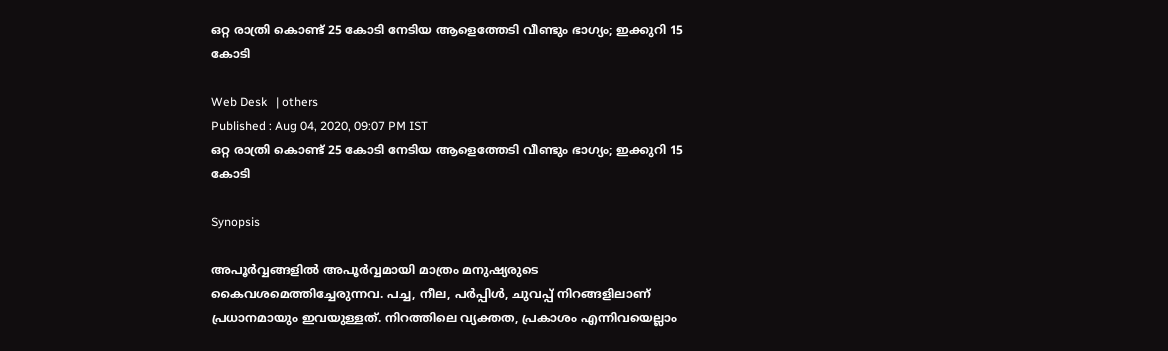ഒറ്റ രാത്രി കൊണ്ട് 25 കോടി നേടിയ ആളെത്തേടി വീണ്ടും ഭാഗ്യം; ഇക്കുറി 15 കോടി

Web Desk   | others
Published : Aug 04, 2020, 09:07 PM IST
ഒറ്റ രാത്രി കൊണ്ട് 25 കോടി നേടിയ ആളെത്തേടി വീണ്ടും ഭാഗ്യം; ഇക്കുറി 15 കോടി

Synopsis

അപൂര്‍വ്വങ്ങളില്‍ അപൂര്‍വ്വമായി മാത്രം മനുഷ്യരുടെ കൈവശമെത്തിച്ചേരുന്നവ. പച്ച, നീല, പര്‍പ്പിള്‍, ചുവപ്പ് നിറങ്ങളിലാണ് പ്രധാനമായും ഇവയുള്ളത്. നിറത്തിലെ വ്യക്തത, പ്രകാശം എന്നിവയെല്ലാം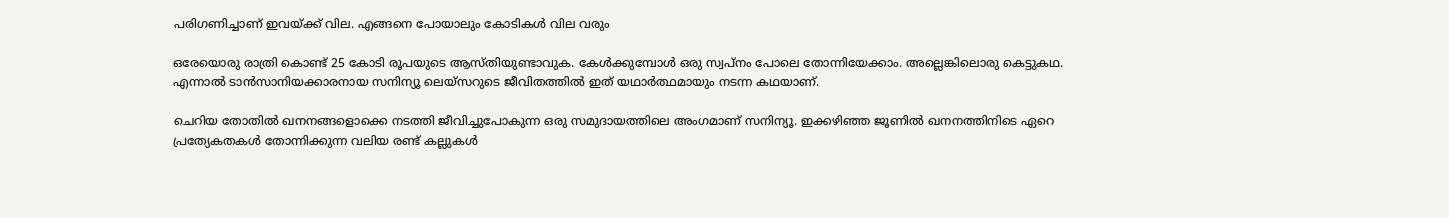പരിഗണിച്ചാണ് ഇവയ്ക്ക് വില. എങ്ങനെ പോയാലും കോടികള്‍ വില വരും

ഒരേയൊരു രാത്രി കൊണ്ട് 25 കോടി രൂപയുടെ ആസ്തിയുണ്ടാവുക. കേള്‍ക്കുമ്പോള്‍ ഒരു സ്വപ്നം പോലെ തോന്നിയേക്കാം. അല്ലെങ്കിലൊരു കെട്ടുകഥ. എന്നാല്‍ ടാന്‍സാനിയക്കാരനായ സനിന്യൂ ലെയ്‌സറുടെ ജീവിതത്തില്‍ ഇത് യഥാര്‍ത്ഥമായും നടന്ന കഥയാണ്.

ചെറിയ തോതില്‍ ഖനനങ്ങളൊക്കെ നടത്തി ജീവിച്ചുപോകുന്ന ഒരു സമുദായത്തിലെ അംഗമാണ് സനിന്യൂ. ഇക്കഴിഞ്ഞ ജൂണില്‍ ഖനനത്തിനിടെ ഏറെ പ്രത്യേകതകള്‍ തോന്നിക്കുന്ന വലിയ രണ്ട് കല്ലുകള്‍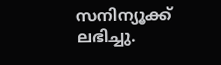സനിന്യൂക്ക് ലഭിച്ചു.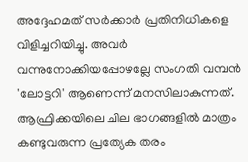അദ്ദേഹമത് സര്‍ക്കാര്‍ പ്രതിനിധികളെ വിളിച്ചറിയിച്ചു. അവര്‍ വന്നുനോക്കിയപ്പോഴല്ലേ സംഗതി വമ്പന്‍ 'ലോട്ടറി' ആണെന്ന് മനസിലാകുന്നത്. ആഫ്രിക്കയിലെ ചില ഭാഗങ്ങളില്‍ മാത്രം കണ്ടുവരുന്ന പ്രത്യേക തരം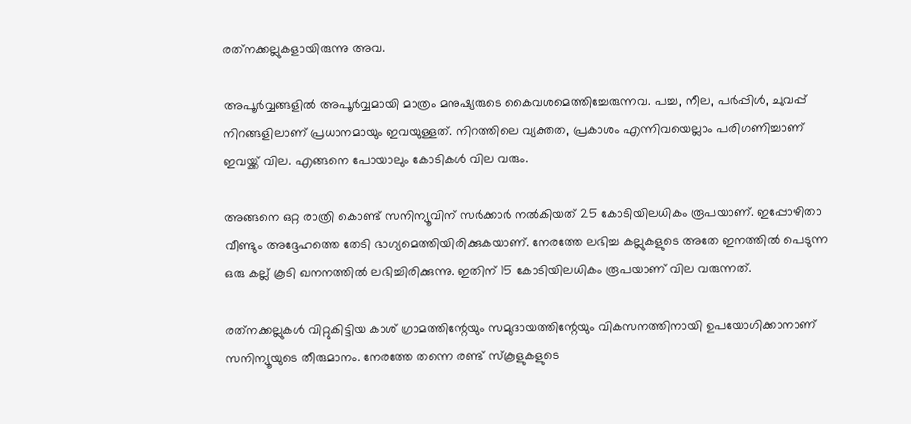രത്‌നക്കല്ലുകളായിരുന്നു അവ.

അപൂര്‍വ്വങ്ങളില്‍ അപൂര്‍വ്വമായി മാത്രം മനുഷ്യരുടെ കൈവശമെത്തിച്ചേരുന്നവ. പച്ച, നീല, പര്‍പ്പിള്‍, ചുവപ്പ് നിറങ്ങളിലാണ് പ്രധാനമായും ഇവയുള്ളത്. നിറത്തിലെ വ്യക്തത, പ്രകാശം എന്നിവയെല്ലാം പരിഗണിച്ചാണ് ഇവയ്ക്ക് വില. എങ്ങനെ പോയാലും കോടികള്‍ വില വരും.

അങ്ങനെ ഒറ്റ രാത്രി കൊണ്ട് സനിന്യൂവിന് സര്‍ക്കാര്‍ നല്‍കിയത് 25 കോടിയിലധികം രൂപയാണ്. ഇപ്പോഴിതാ വീണ്ടും അദ്ദേഹത്തെ തേടി ഭാഗ്യമെത്തിയിരിക്കുകയാണ്. നേരത്തേ ലഭിച്ച കല്ലുകളുടെ അതേ ഇനത്തില്‍ പെടുന്ന ഒരു കല്ല് കൂടി ഖനനത്തില്‍ ലഭിച്ചിരിക്കുന്നു. ഇതിന് 15 കോടിയിലധികം രൂപയാണ് വില വരുന്നത്.

രത്‌നക്കല്ലുകള്‍ വിറ്റുകിട്ടിയ കാശ് ഗ്രാമത്തിന്റേയും സമുദായത്തിന്റേയും വികസനത്തിനായി ഉപയോഗിക്കാനാണ് സനിന്യൂയുടെ തീരുമാനം. നേരത്തേ തന്നെ രണ്ട് സ്‌കൂളുകളുടെ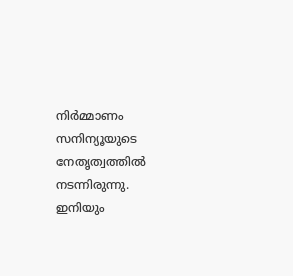നിര്‍മ്മാണം സനിന്യൂയുടെ നേതൃത്വത്തില്‍ നടന്നിരുന്നു. ഇനിയും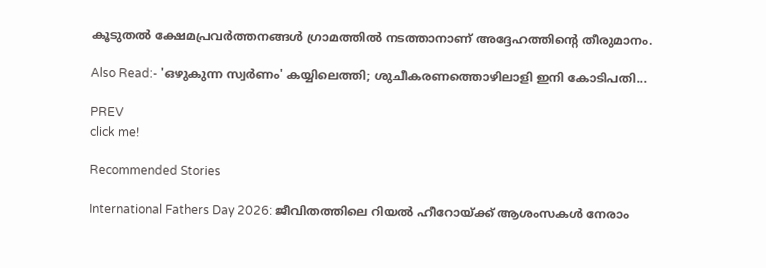കൂടുതല്‍ ക്ഷേമപ്രവര്‍ത്തനങ്ങള്‍ ഗ്രാമത്തില്‍ നടത്താനാണ് അദ്ദേഹത്തിന്റെ തീരുമാനം.

Also Read:- 'ഒഴുകുന്ന സ്വര്‍ണം' കയ്യിലെത്തി; ശുചീകരണത്തൊഴിലാളി ഇനി കോടിപതി...

PREV
click me!

Recommended Stories

International Fathers Day 2026: ജീവിതത്തിലെ റിയൽ ഹീറോയ്ക്ക് ആശംസകൾ നേരാം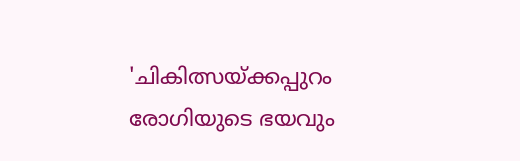'ചികിത്സയ്ക്കപ്പുറം രോഗിയുടെ ഭയവും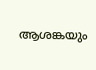ആശങ്കയും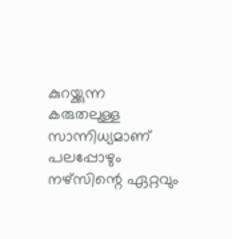കുറയ്ക്കുന്ന കരുതലുള്ള സാന്നിധ്യമാണ് പലപ്പോഴും നഴ്സിന്റെ ഏറ്റവും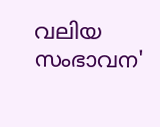വലിയ സംഭാവന'